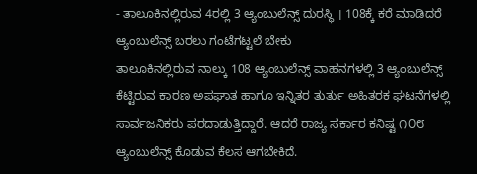- ತಾಲೂಕಿನಲ್ಲಿರುವ 4ರಲ್ಲಿ 3 ಆ್ಯಂಬುಲೆನ್ಸ್ ದುರಸ್ಥಿ । 108ಕ್ಕೆ ಕರೆ ಮಾಡಿದರೆ ಆ್ಯಂಬುಲೆನ್ಸ್ ಬರಲು ಗಂಟೆಗಟ್ಟಲೆ ಬೇಕು
ತಾಲೂಕಿನಲ್ಲಿರುವ ನಾಲ್ಕು 108 ಆ್ಯಂಬುಲೆನ್ಸ್ ವಾಹನಗಳಲ್ಲಿ 3 ಆ್ಯಂಬುಲೆನ್ಸ್ ಕೆಟ್ಟಿರುವ ಕಾರಣ ಅಪಘಾತ ಹಾಗೂ ಇನ್ನಿತರ ತುರ್ತು ಅಹಿತರಕ ಘಟನೆಗಳಲ್ಲಿ ಸಾರ್ವಜನಿಕರು ಪರದಾಡುತ್ತಿದ್ದಾರೆ. ಆದರೆ ರಾಜ್ಯ ಸರ್ಕಾರ ಕನಿಷ್ಟ ೧೦೮ ಆ್ಯಂಬುಲೆನ್ಸ್ ಕೊಡುವ ಕೆಲಸ ಆಗಬೇಕಿದೆ.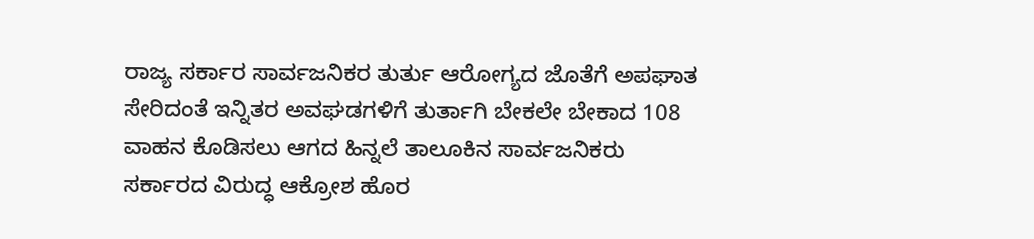ರಾಜ್ಯ ಸರ್ಕಾರ ಸಾರ್ವಜನಿಕರ ತುರ್ತು ಆರೋಗ್ಯದ ಜೊತೆಗೆ ಅಪಘಾತ ಸೇರಿದಂತೆ ಇನ್ನಿತರ ಅವಘಡಗಳಿಗೆ ತುರ್ತಾಗಿ ಬೇಕಲೇ ಬೇಕಾದ 108 ವಾಹನ ಕೊಡಿಸಲು ಆಗದ ಹಿನ್ನಲೆ ತಾಲೂಕಿನ ಸಾರ್ವಜನಿಕರು ಸರ್ಕಾರದ ವಿರುದ್ಧ ಆಕ್ರೋಶ ಹೊರ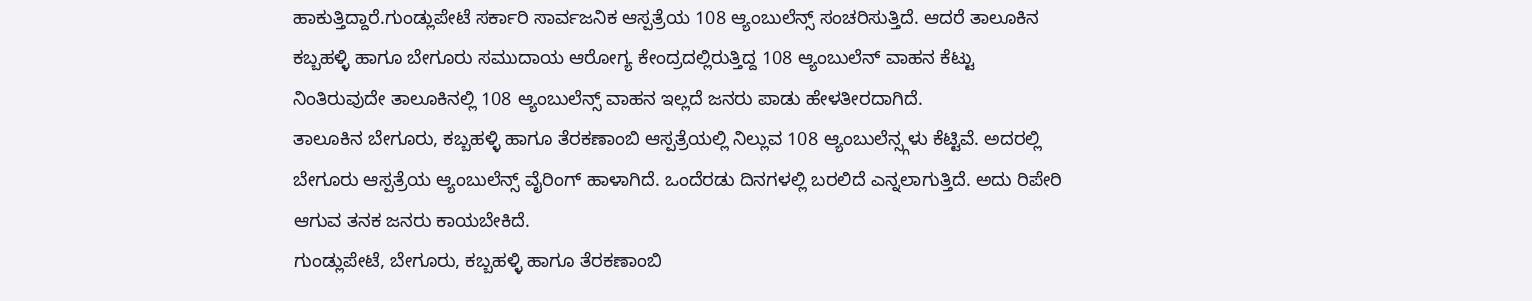ಹಾಕುತ್ತಿದ್ದಾರೆ.ಗುಂಡ್ಲುಪೇಟೆ ಸರ್ಕಾರಿ ಸಾರ್ವಜನಿಕ ಆಸ್ಪತ್ರೆಯ 108 ಆ್ಯಂಬುಲೆನ್ಸ್ ಸಂಚರಿಸುತ್ತಿದೆ. ಆದರೆ ತಾಲೂಕಿನ ಕಬ್ಬಹಳ್ಳಿ ಹಾಗೂ ಬೇಗೂರು ಸಮುದಾಯ ಆರೋಗ್ಯ ಕೇಂದ್ರದಲ್ಲಿರುತ್ತಿದ್ದ 108 ಆ್ಯಂಬುಲೆನ್ ವಾಹನ ಕೆಟ್ಟು ನಿಂತಿರುವುದೇ ತಾಲೂಕಿನಲ್ಲಿ 108 ಆ್ಯಂಬುಲೆನ್ಸ್ ವಾಹನ ಇಲ್ಲದೆ ಜನರು ಪಾಡು ಹೇಳತೀರದಾಗಿದೆ.
ತಾಲೂಕಿನ ಬೇಗೂರು, ಕಬ್ಬಹಳ್ಳಿ ಹಾಗೂ ತೆರಕಣಾಂಬಿ ಆಸ್ಪತ್ರೆಯಲ್ಲಿ ನಿಲ್ಲುವ 108 ಆ್ಯಂಬುಲೆನ್ಸ್ಗಳು ಕೆಟ್ಟಿವೆ. ಅದರಲ್ಲಿ ಬೇಗೂರು ಆಸ್ಪತ್ರೆಯ ಆ್ಯಂಬುಲೆನ್ಸ್ ವೈರಿಂಗ್ ಹಾಳಾಗಿದೆ. ಒಂದೆರಡು ದಿನಗಳಲ್ಲಿ ಬರಲಿದೆ ಎನ್ನಲಾಗುತ್ತಿದೆ. ಅದು ರಿಪೇರಿ ಆಗುವ ತನಕ ಜನರು ಕಾಯಬೇಕಿದೆ.
ಗುಂಡ್ಲುಪೇಟೆ, ಬೇಗೂರು, ಕಬ್ಬಹಳ್ಳಿ ಹಾಗೂ ತೆರಕಣಾಂಬಿ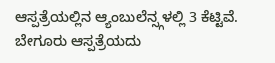ಆಸ್ಪತ್ರೆಯಲ್ಲಿನ ಆ್ಯಂಬುಲೆನ್ಸ್ಗಳಲ್ಲಿ 3 ಕೆಟ್ಟಿವೆ. ಬೇಗೂರು ಆಸ್ಪತ್ರೆಯದು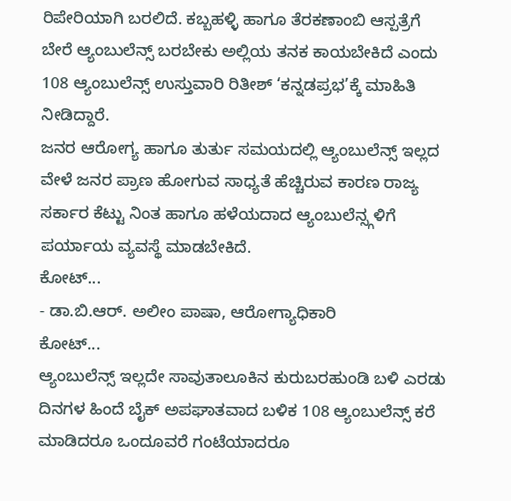ರಿಪೇರಿಯಾಗಿ ಬರಲಿದೆ. ಕಬ್ಬಹಳ್ಳಿ ಹಾಗೂ ತೆರಕಣಾಂಬಿ ಆಸ್ಪತ್ರೆಗೆ ಬೇರೆ ಆ್ಯಂಬುಲೆನ್ಸ್ ಬರಬೇಕು ಅಲ್ಲಿಯ ತನಕ ಕಾಯಬೇಕಿದೆ ಎಂದು 108 ಆ್ಯಂಬುಲೆನ್ಸ್ ಉಸ್ತುವಾರಿ ರಿತೀಶ್ ‘ಕನ್ನಡಪ್ರಭ’ಕ್ಕೆ ಮಾಹಿತಿ ನೀಡಿದ್ದಾರೆ.
ಜನರ ಆರೋಗ್ಯ ಹಾಗೂ ತುರ್ತು ಸಮಯದಲ್ಲಿ ಆ್ಯಂಬುಲೆನ್ಸ್ ಇಲ್ಲದ ವೇಳೆ ಜನರ ಪ್ರಾಣ ಹೋಗುವ ಸಾಧ್ಯತೆ ಹೆಚ್ಚಿರುವ ಕಾರಣ ರಾಜ್ಯ ಸರ್ಕಾರ ಕೆಟ್ಟು ನಿಂತ ಹಾಗೂ ಹಳೆಯದಾದ ಆ್ಯಂಬುಲೆನ್ಸ್ಗಳಿಗೆ ಪರ್ಯಾಯ ವ್ಯವಸ್ಥೆ ಮಾಡಬೇಕಿದೆ.
ಕೋಟ್...
- ಡಾ.ಬಿ.ಆರ್. ಅಲೀಂ ಪಾಷಾ, ಆರೋಗ್ಯಾಧಿಕಾರಿ
ಕೋಟ್...
ಆ್ಯಂಬುಲೆನ್ಸ್ ಇಲ್ಲದೇ ಸಾವುತಾಲೂಕಿನ ಕುರುಬರಹುಂಡಿ ಬಳಿ ಎರಡು ದಿನಗಳ ಹಿಂದೆ ಬೈಕ್ ಅಪಘಾತವಾದ ಬಳಿಕ 108 ಆ್ಯಂಬುಲೆನ್ಸ್ ಕರೆ ಮಾಡಿದರೂ ಒಂದೂವರೆ ಗಂಟೆಯಾದರೂ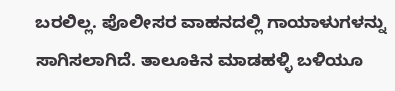ಬರಲಿಲ್ಲ. ಪೊಲೀಸರ ವಾಹನದಲ್ಲಿ ಗಾಯಾಳುಗಳನ್ನು ಸಾಗಿಸಲಾಗಿದೆ. ತಾಲೂಕಿನ ಮಾಡಹಳ್ಳಿ ಬಳಿಯೂ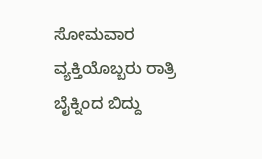ಸೋಮವಾರ ವ್ಯಕ್ತಿಯೊಬ್ಬರು ರಾತ್ರಿ ಬೈಕ್ನಿಂದ ಬಿದ್ದು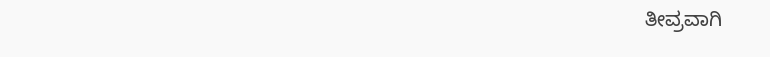ತೀವ್ರವಾಗಿ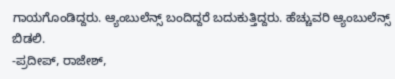ಗಾಯಗೊಂಡಿದ್ದರು. ಆ್ಯಂಬುಲೆನ್ಸ್ ಬಂದಿದ್ದರೆ ಬದುಕುತ್ತಿದ್ದರು. ಹೆಚ್ಚುವರಿ ಆ್ಯಂಬುಲೆನ್ಸ್ ಬಿಡಲಿ.
-ಪ್ರದೀಪ್, ರಾಜೇಶ್,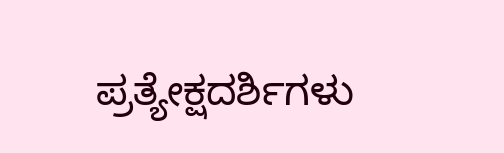ಪ್ರತ್ಯೇಕ್ಷದರ್ಶಿಗಳು